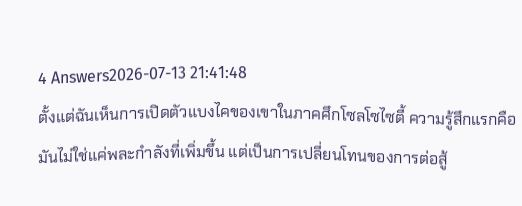4 Answers2026-07-13 21:41:48
ตั้งแต่ฉันเห็นการเปิดตัวแบงไคของเขาในภาคศึกโซลโซไซตี้ ความรู้สึกแรกคือมันไม่ใช่แค่พละกำลังที่เพิ่มขึ้น แต่เป็นการเปลี่ยนโทนของการต่อสู้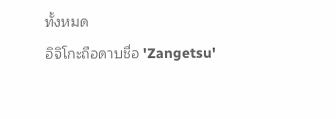ทั้งหมด
อิจิโกะถือดาบชื่อ 'Zangetsu'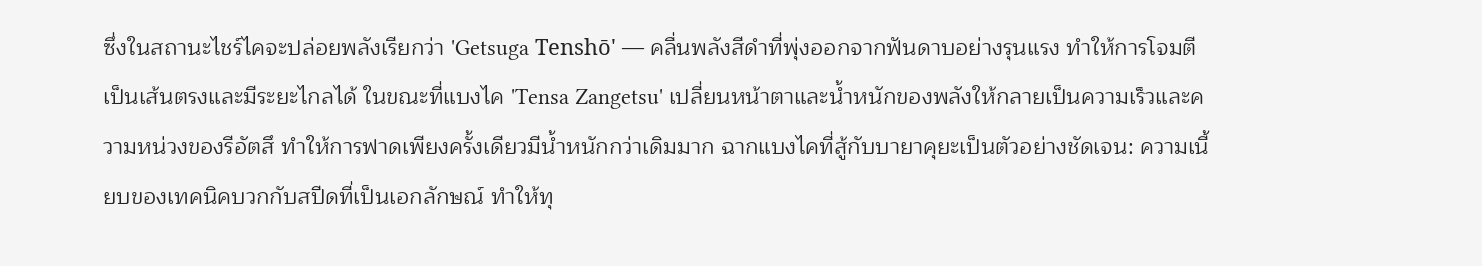ซึ่งในสถานะไชร์ไคจะปล่อยพลังเรียกว่า 'Getsuga Tenshō' — คลื่นพลังสีดำที่พุ่งออกจากฟันดาบอย่างรุนแรง ทำให้การโจมตีเป็นเส้นตรงและมีระยะไกลได้ ในขณะที่แบงไค 'Tensa Zangetsu' เปลี่ยนหน้าตาและน้ำหนักของพลังให้กลายเป็นความเร็วและความหน่วงของรีอัตสึ ทำให้การฟาดเพียงครั้งเดียวมีน้ำหนักกว่าเดิมมาก ฉากแบงไคที่สู้กับบายาคุยะเป็นตัวอย่างชัดเจน: ความเนี้ยบของเทคนิคบวกกับสปีดที่เป็นเอกลักษณ์ ทำให้ทุ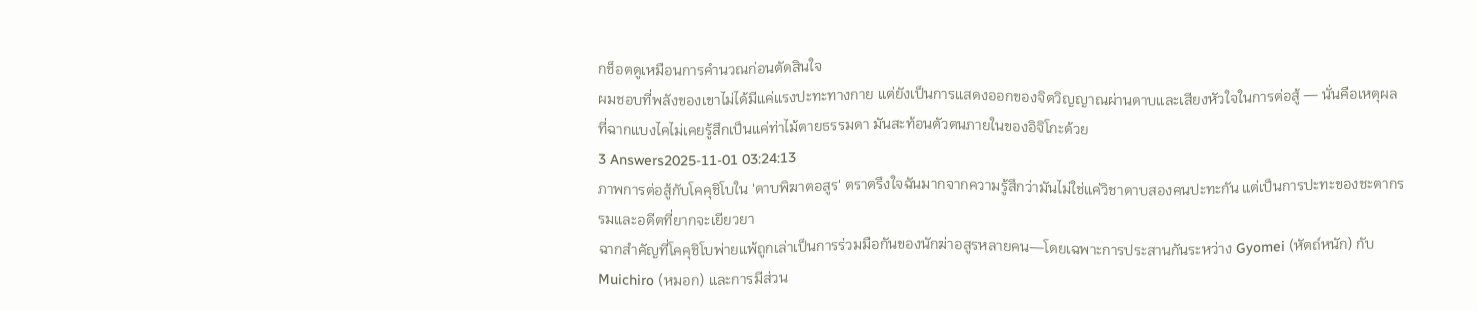กช็อตดูเหมือนการคำนวณก่อนตัดสินใจ
ผมชอบที่พลังของเขาไม่ได้มีแค่แรงปะทะทางกาย แต่ยังเป็นการแสดงออกของจิตวิญญาณผ่านดาบและเสียงหัวใจในการต่อสู้ — นั่นคือเหตุผลที่ฉากแบงไคไม่เคยรู้สึกเป็นแค่ท่าไม้ตายธรรมดา มันสะท้อนตัวตนภายในของอิจิโกะด้วย
3 Answers2025-11-01 03:24:13
ภาพการต่อสู้กับโคคุชิโบใน 'ดาบพิฆาตอสูร' ตราตรึงใจฉันมากจากความรู้สึกว่ามันไม่ใช่แค่วิชาดาบสองคนปะทะกัน แต่เป็นการปะทะของชะตากรรมและอดีตที่ยากจะเยียวยา
ฉากสำคัญที่โคคุชิโบพ่ายแพ้ถูกเล่าเป็นการร่วมมือกันของนักฆ่าอสูรหลายคน—โดยเฉพาะการประสานกันระหว่าง Gyomei (หัตถ์หนัก) กับ Muichiro (หมอก) และการมีส่วน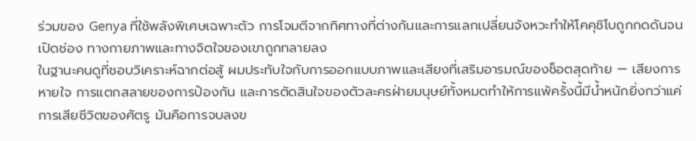ร่วมของ Genya ที่ใช้พลังพิเศษเฉพาะตัว การโจมตีจากทิศทางที่ต่างกันและการแลกเปลี่ยนจังหวะทำให้โคคุชิโบถูกกดดันจนเปิดช่อง ทางกายภาพและทางจิตใจของเขาถูกทลายลง
ในฐานะคนดูที่ชอบวิเคราะห์ฉากต่อสู้ ผมประทับใจกับการออกแบบภาพและเสียงที่เสริมอารมณ์ของช็อตสุดท้าย — เสียงการหายใจ การแตกสลายของการป้องกัน และการตัดสินใจของตัวละครฝ่ายมนุษย์ทั้งหมดทำให้การแพ้ครั้งนี้มีน้ำหนักยิ่งกว่าแค่การเสียชีวิตของศัตรู มันคือการจบลงข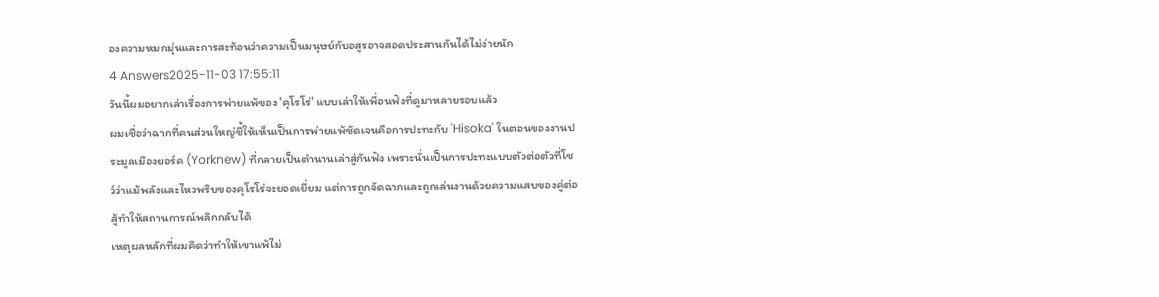องความหมกมุ่นและการสะท้อนว่าความเป็นมนุษย์กับอสูรอาจสอดประสานกันได้ไม่ง่ายนัก
4 Answers2025-11-03 17:55:11
วันนี้ผมอยากเล่าเรื่องการพ่ายแพ้ของ 'คุโรโร่' แบบเล่าให้เพื่อนฟังที่ดูมาหลายรอบแล้ว
ผมเชื่อว่าฉากที่คนส่วนใหญ่ชี้ให้เห็นเป็นการพ่ายแพ้ชัดเจนคือการปะทะกับ 'Hisoka' ในตอนของงานประมูลเมืองยอร์ค (Yorknew) ที่กลายเป็นตำนานเล่าสู่กันฟัง เพราะนั่นเป็นการปะทะแบบตัวต่อตัวที่โชว์ว่าแม้พลังและไหวพริบของคุโรโร่จะยอดเยี่ยม แต่การถูกจัดฉากและถูกเล่นงานด้วยความแสบของคู่ต่อสู้ทำให้สถานการณ์พลิกกลับได้
เหตุผลหลักที่ผมคิดว่าทำให้เขาแพ้ไม่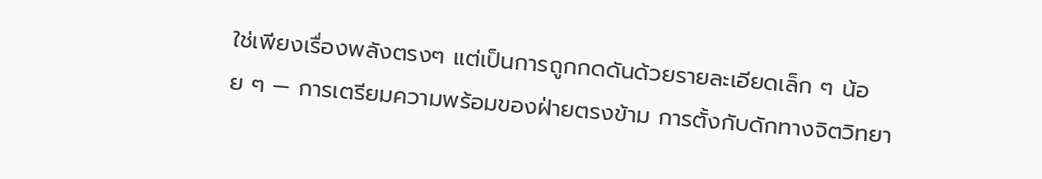ใช่เพียงเรื่องพลังตรงๆ แต่เป็นการถูกกดดันด้วยรายละเอียดเล็ก ๆ น้อย ๆ — การเตรียมความพร้อมของฝ่ายตรงข้าม การตั้งกับดักทางจิตวิทยา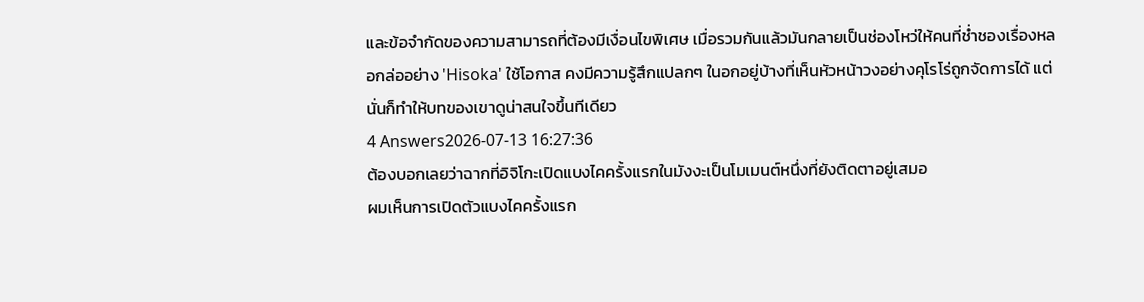และข้อจำกัดของความสามารถที่ต้องมีเงื่อนไขพิเศษ เมื่อรวมกันแล้วมันกลายเป็นช่องโหว่ให้คนที่ช่ำชองเรื่องหลอกล่ออย่าง 'Hisoka' ใช้โอกาส คงมีความรู้สึกแปลกๆ ในอกอยู่บ้างที่เห็นหัวหน้าวงอย่างคุโรโร่ถูกจัดการได้ แต่นั่นก็ทำให้บทของเขาดูน่าสนใจขึ้นทีเดียว
4 Answers2026-07-13 16:27:36
ต้องบอกเลยว่าฉากที่อิจิโกะเปิดแบงไคครั้งแรกในมังงะเป็นโมเมนต์หนึ่งที่ยังติดตาอยู่เสมอ
ผมเห็นการเปิดตัวแบงไคครั้งแรก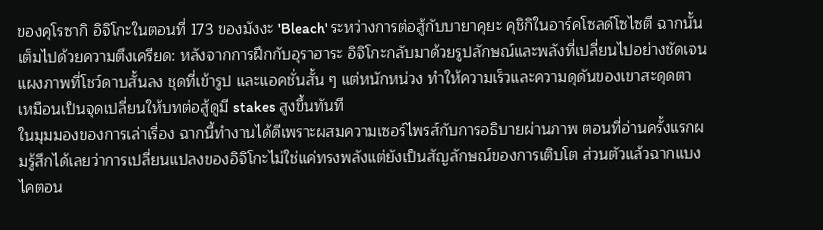ของคุโรซากิ อิจิโกะในตอนที่ 173 ของมังงะ 'Bleach' ระหว่างการต่อสู้กับบายาคุยะ คุชิกิในอาร์คโซลด์โซไซตี ฉากนั้นเต็มไปด้วยความตึงเครียด: หลังจากการฝึกกับอุราฮาระ อิจิโกะกลับมาด้วยรูปลักษณ์และพลังที่เปลี่ยนไปอย่างชัดเจน แผงภาพที่โชว์ดาบสั้นลง ชุดที่เข้ารูป และแอคชั่นสั้น ๆ แต่หนักหน่วง ทำให้ความเร็วและความดุดันของเขาสะดุดตา เหมือนเป็นจุดเปลี่ยนให้บทต่อสู้ดูมี stakes สูงขึ้นทันที
ในมุมมองของการเล่าเรื่อง ฉากนี้ทำงานได้ดีเพราะผสมความเซอร์ไพรส์กับการอธิบายผ่านภาพ ตอนที่อ่านครั้งแรกผมรู้สึกได้เลยว่าการเปลี่ยนแปลงของอิจิโกะไม่ใช่แค่ทรงพลังแต่ยังเป็นสัญลักษณ์ของการเติบโต ส่วนตัวแล้วฉากแบงไคตอน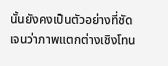นั้นยังคงเป็นตัวอย่างที่ชัดเจนว่าภาพแตกต่างเชิงโทน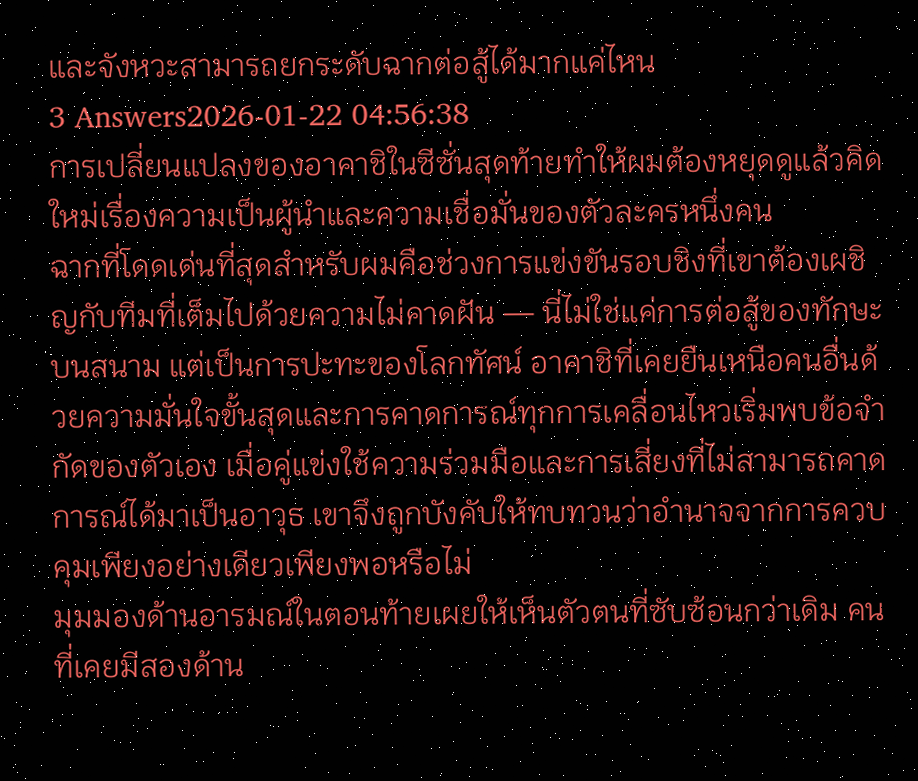และจังหวะสามารถยกระดับฉากต่อสู้ได้มากแค่ไหน
3 Answers2026-01-22 04:56:38
การเปลี่ยนแปลงของอาคาชิในซีซั่นสุดท้ายทำให้ผมต้องหยุดดูแล้วคิดใหม่เรื่องความเป็นผู้นำและความเชื่อมั่นของตัวละครหนึ่งคน
ฉากที่โดดเด่นที่สุดสำหรับผมคือช่วงการแข่งขันรอบชิงที่เขาต้องเผชิญกับทีมที่เต็มไปด้วยความไม่คาดฝัน — นี่ไม่ใช่แค่การต่อสู้ของทักษะบนสนาม แต่เป็นการปะทะของโลกทัศน์ อาคาชิที่เคยยืนเหนือคนอื่นด้วยความมั่นใจขั้นสุดและการคาดการณ์ทุกการเคลื่อนไหวเริ่มพบข้อจำกัดของตัวเอง เมื่อคู่แข่งใช้ความร่วมมือและการเสี่ยงที่ไม่สามารถคาดการณ์ได้มาเป็นอาวุธ เขาจึงถูกบังคับให้ทบทวนว่าอำนาจจากการควบคุมเพียงอย่างเดียวเพียงพอหรือไม่
มุมมองด้านอารมณ์ในตอนท้ายเผยให้เห็นตัวตนที่ซับซ้อนกว่าเดิม คนที่เคยมีสองด้าน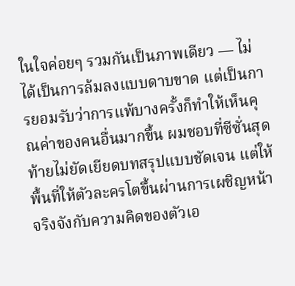ในใจค่อยๆ รวมกันเป็นภาพเดียว — ไม่ได้เป็นการล้มลงแบบดาบขาด แต่เป็นการยอมรับว่าการแพ้บางครั้งก็ทำให้เห็นคุณค่าของคนอื่นมากขึ้น ผมชอบที่ซีซั่นสุดท้ายไม่ยัดเยียดบทสรุปแบบชัดเจน แต่ให้พื้นที่ให้ตัวละครโตขึ้นผ่านการเผชิญหน้าจริงจังกับความคิดของตัวเอ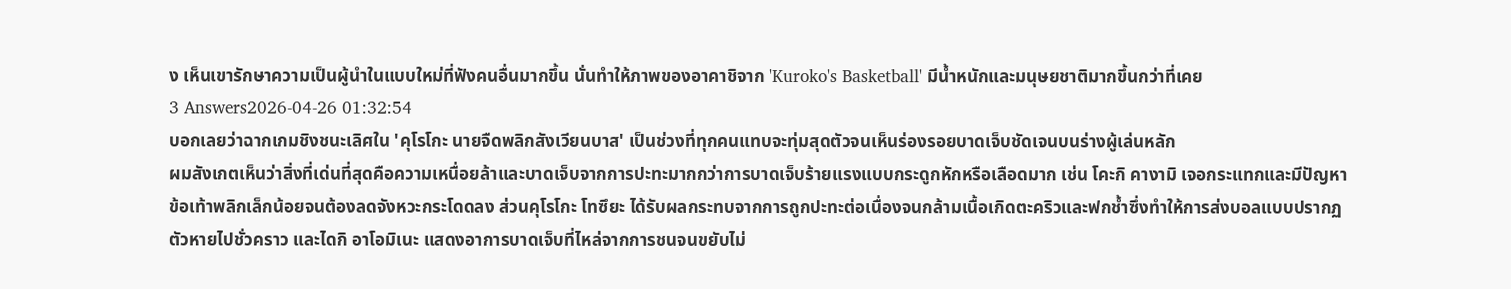ง เห็นเขารักษาความเป็นผู้นำในแบบใหม่ที่ฟังคนอื่นมากขึ้น นั่นทำให้ภาพของอาคาชิจาก 'Kuroko's Basketball' มีน้ำหนักและมนุษยชาติมากขึ้นกว่าที่เคย
3 Answers2026-04-26 01:32:54
บอกเลยว่าฉากเกมชิงชนะเลิศใน 'คุโรโกะ นายจืดพลิกสังเวียนบาส' เป็นช่วงที่ทุกคนแทบจะทุ่มสุดตัวจนเห็นร่องรอยบาดเจ็บชัดเจนบนร่างผู้เล่นหลัก
ผมสังเกตเห็นว่าสิ่งที่เด่นที่สุดคือความเหนื่อยล้าและบาดเจ็บจากการปะทะมากกว่าการบาดเจ็บร้ายแรงแบบกระดูกหักหรือเลือดมาก เช่น โคะกิ คางามิ เจอกระแทกและมีปัญหาข้อเท้าพลิกเล็กน้อยจนต้องลดจังหวะกระโดดลง ส่วนคุโรโกะ โทซึยะ ได้รับผลกระทบจากการถูกปะทะต่อเนื่องจนกล้ามเนื้อเกิดตะคริวและฟกช้ำซึ่งทำให้การส่งบอลแบบปรากฏตัวหายไปชั่วคราว และไดกิ อาโอมิเนะ แสดงอาการบาดเจ็บที่ไหล่จากการชนจนขยับไม่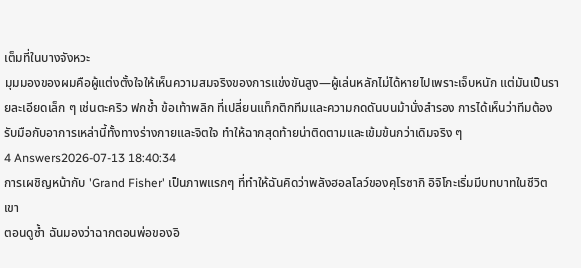เต็มที่ในบางจังหวะ
มุมมองของผมคือผู้แต่งตั้งใจให้เห็นความสมจริงของการแข่งขันสูง—ผู้เล่นหลักไม่ได้หายไปเพราะเจ็บหนัก แต่มันเป็นรายละเอียดเล็ก ๆ เช่นตะคริว ฟกช้ำ ข้อเท้าพลิก ที่เปลี่ยนแท็กติกทีมและความกดดันบนม้านั่งสำรอง การได้เห็นว่าทีมต้องรับมือกับอาการเหล่านี้ทั้งทางร่างกายและจิตใจ ทำให้ฉากสุดท้ายน่าติดตามและเข้มข้นกว่าเดิมจริง ๆ
4 Answers2026-07-13 18:40:34
การเผชิญหน้ากับ 'Grand Fisher' เป็นภาพแรกๆ ที่ทำให้ฉันคิดว่าพลังฮอลโลว์ของคุโรซากิ อิจิโกะเริ่มมีบทบาทในชีวิตเขา
ตอนดูซ้ำ ฉันมองว่าฉากตอนพ่อของอิ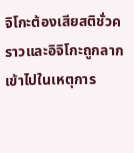จิโกะต้องเสียสติชั่วคราวและอิจิโกะถูกลากเข้าไปในเหตุการ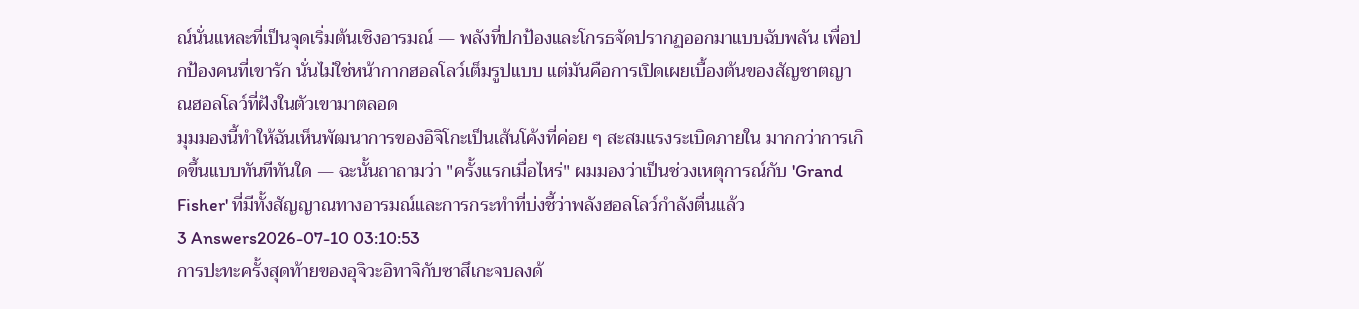ณ์นั่นแหละที่เป็นจุดเริ่มต้นเชิงอารมณ์ — พลังที่ปกป้องและโกรธจัดปรากฏออกมาแบบฉับพลัน เพื่อปกป้องคนที่เขารัก นั่นไม่ใช่หน้ากากฮอลโลว์เต็มรูปแบบ แต่มันคือการเปิดเผยเบื้องต้นของสัญชาตญาณฮอลโลว์ที่ฝังในตัวเขามาตลอด
มุมมองนี้ทำให้ฉันเห็นพัฒนาการของอิจิโกะเป็นเส้นโค้งที่ค่อย ๆ สะสมแรงระเบิดภายใน มากกว่าการเกิดขึ้นแบบทันทีทันใด — ฉะนั้นถาถามว่า "ครั้งแรกเมื่อไหร่" ผมมองว่าเป็นช่วงเหตุการณ์กับ 'Grand Fisher' ที่มีทั้งสัญญาณทางอารมณ์และการกระทำที่บ่งชี้ว่าพลังฮอลโลว์กำลังตื่นแล้ว
3 Answers2026-07-10 03:10:53
การปะทะครั้งสุดท้ายของอุจิวะอิทาจิกับซาสึเกะจบลงด้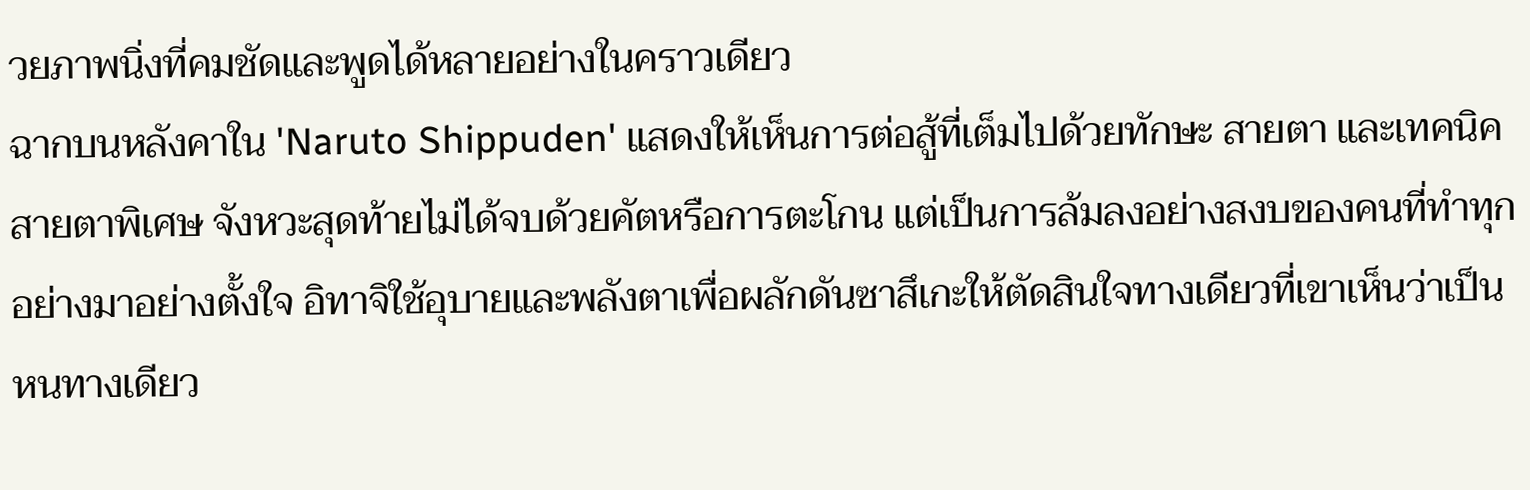วยภาพนิ่งที่คมชัดและพูดได้หลายอย่างในคราวเดียว
ฉากบนหลังคาใน 'Naruto Shippuden' แสดงให้เห็นการต่อสู้ที่เต็มไปด้วยทักษะ สายตา และเทคนิคสายตาพิเศษ จังหวะสุดท้ายไม่ได้จบด้วยคัตหรือการตะโกน แต่เป็นการล้มลงอย่างสงบของคนที่ทำทุกอย่างมาอย่างตั้งใจ อิทาจิใช้อุบายและพลังตาเพื่อผลักดันซาสึเกะให้ตัดสินใจทางเดียวที่เขาเห็นว่าเป็นหนทางเดียว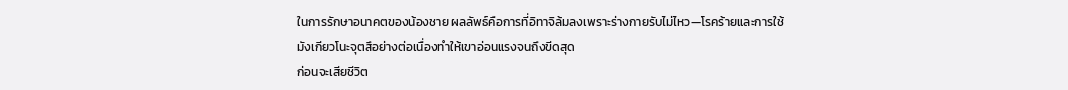ในการรักษาอนาคตของน้องชาย ผลลัพธ์คือการที่อิทาจิล้มลงเพราะร่างกายรับไม่ไหว—โรคร้ายและการใช้มังเกียวโนะจุตสึอย่างต่อเนื่องทำให้เขาอ่อนแรงจนถึงขีดสุด
ก่อนจะเสียชีวิต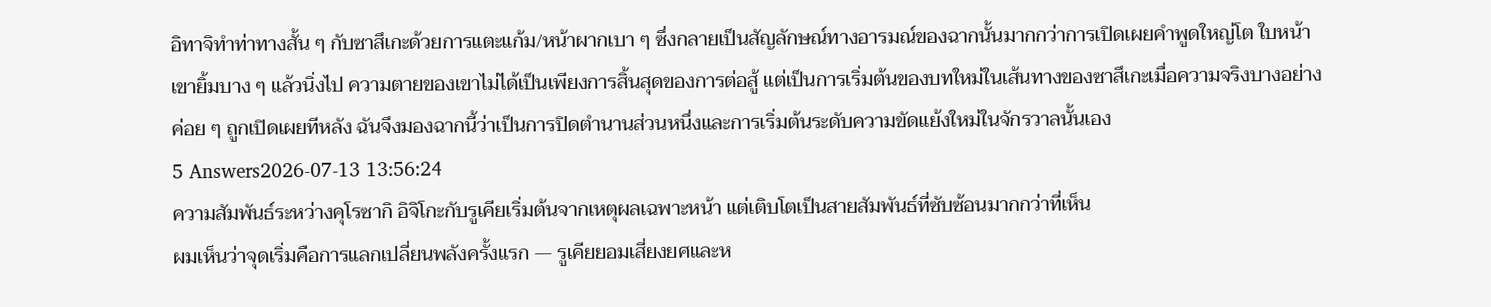อิทาจิทำท่าทางสั้น ๆ กับซาสึเกะด้วยการแตะแก้ม/หน้าผากเบา ๆ ซึ่งกลายเป็นสัญลักษณ์ทางอารมณ์ของฉากนั้นมากกว่าการเปิดเผยคำพูดใหญ่โต ใบหน้าเขายิ้มบาง ๆ แล้วนิ่งไป ความตายของเขาไม่ได้เป็นเพียงการสิ้นสุดของการต่อสู้ แต่เป็นการเริ่มต้นของบทใหม่ในเส้นทางของซาสึเกะเมื่อความจริงบางอย่างค่อย ๆ ถูกเปิดเผยทีหลัง ฉันจึงมองฉากนี้ว่าเป็นการปิดตำนานส่วนหนึ่งและการเริ่มต้นระดับความขัดแย้งใหม่ในจักรวาลนั้นเอง
5 Answers2026-07-13 13:56:24
ความสัมพันธ์ระหว่างคุโรซากิ อิจิโกะกับรูเคียเริ่มต้นจากเหตุผลเฉพาะหน้า แต่เติบโตเป็นสายสัมพันธ์ที่ซับซ้อนมากกว่าที่เห็น
ผมเห็นว่าจุดเริ่มคือการแลกเปลี่ยนพลังครั้งแรก — รูเคียยอมเสี่ยงยศและห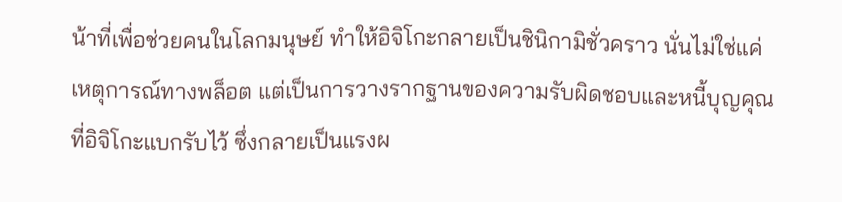น้าที่เพื่อช่วยคนในโลกมนุษย์ ทำให้อิจิโกะกลายเป็นชินิกามิชั่วคราว นั่นไม่ใช่แค่เหตุการณ์ทางพล็อต แต่เป็นการวางรากฐานของความรับผิดชอบและหนี้บุญคุณที่อิจิโกะแบกรับไว้ ซึ่งกลายเป็นแรงผ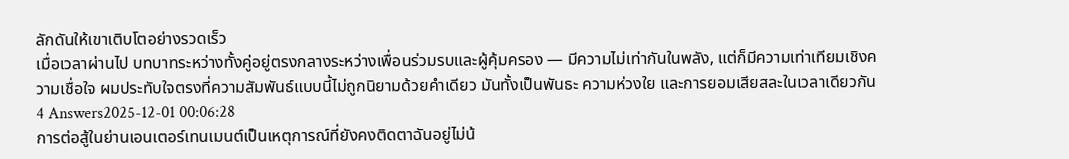ลักดันให้เขาเติบโตอย่างรวดเร็ว
เมื่อเวลาผ่านไป บทบาทระหว่างทั้งคู่อยู่ตรงกลางระหว่างเพื่อนร่วมรบและผู้คุ้มครอง — มีความไม่เท่ากันในพลัง, แต่ก็มีความเท่าเทียมเชิงความเชื่อใจ ผมประทับใจตรงที่ความสัมพันธ์แบบนี้ไม่ถูกนิยามด้วยคำเดียว มันทั้งเป็นพันธะ ความห่วงใย และการยอมเสียสละในเวลาเดียวกัน
4 Answers2025-12-01 00:06:28
การต่อสู้ในย่านเอนเตอร์เทนเมนต์เป็นเหตุการณ์ที่ยังคงติดตาฉันอยู่ไม่น้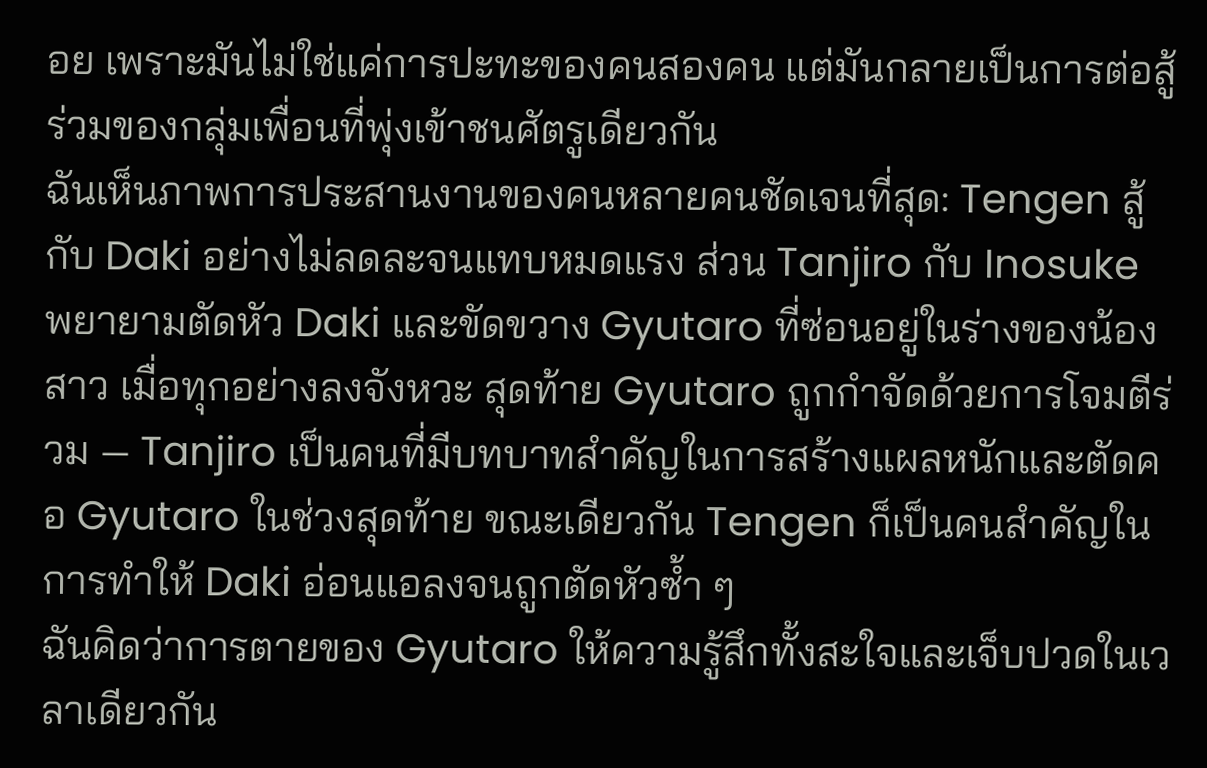อย เพราะมันไม่ใช่แค่การปะทะของคนสองคน แต่มันกลายเป็นการต่อสู้ร่วมของกลุ่มเพื่อนที่พุ่งเข้าชนศัตรูเดียวกัน
ฉันเห็นภาพการประสานงานของคนหลายคนชัดเจนที่สุด: Tengen สู้กับ Daki อย่างไม่ลดละจนแทบหมดแรง ส่วน Tanjiro กับ Inosuke พยายามตัดหัว Daki และขัดขวาง Gyutaro ที่ซ่อนอยู่ในร่างของน้องสาว เมื่อทุกอย่างลงจังหวะ สุดท้าย Gyutaro ถูกกำจัดด้วยการโจมตีร่วม — Tanjiro เป็นคนที่มีบทบาทสำคัญในการสร้างแผลหนักและตัดคอ Gyutaro ในช่วงสุดท้าย ขณะเดียวกัน Tengen ก็เป็นคนสำคัญในการทำให้ Daki อ่อนแอลงจนถูกตัดหัวซ้ำ ๆ
ฉันคิดว่าการตายของ Gyutaro ให้ความรู้สึกทั้งสะใจและเจ็บปวดในเวลาเดียวกัน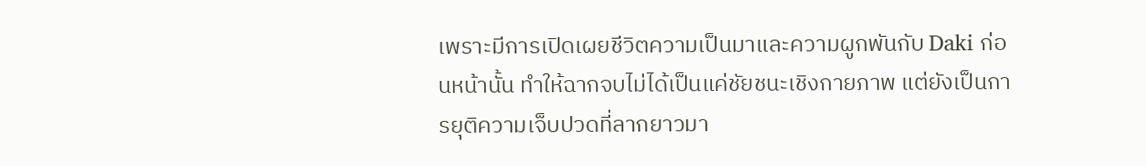เพราะมีการเปิดเผยชีวิตความเป็นมาและความผูกพันกับ Daki ก่อนหน้านั้น ทำให้ฉากจบไม่ได้เป็นแค่ชัยชนะเชิงกายภาพ แต่ยังเป็นการยุติความเจ็บปวดที่ลากยาวมา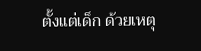ตั้งแต่เด็ก ด้วยเหตุ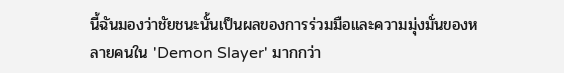นี้ฉันมองว่าชัยชนะนั้นเป็นผลของการร่วมมือและความมุ่งมั่นของหลายคนใน 'Demon Slayer' มากกว่า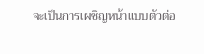จะเป็นการเผชิญหน้าแบบตัวต่อ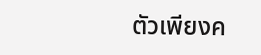ตัวเพียงค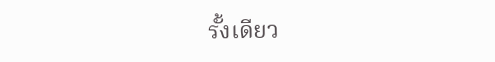รั้งเดียว